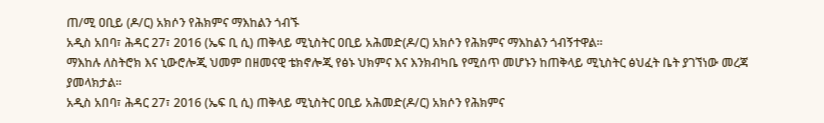ጠ/ሚ ዐቢይ (ዶ/ር) አክሶን የሕክምና ማእከልን ጎብኙ
አዲስ አበባ፣ ሕዳር 27፣ 2016 (ኤፍ ቢ ሲ) ጠቅላይ ሚኒስትር ዐቢይ አሕመድ(ዶ/ር) አክሶን የሕክምና ማእከልን ጎብኝተዋል፡፡
ማእከሉ ለስትሮክ እና ኒውሮሎጂ ህመም በዘመናዊ ቴክኖሎጂ የፅኑ ህክምና እና እንክብካቤ የሚሰጥ መሆኑን ከጠቅላይ ሚኒስትር ፅህፈት ቤት ያገኘነው መረጃ ያመላክታል፡፡
አዲስ አበባ፣ ሕዳር 27፣ 2016 (ኤፍ ቢ ሲ) ጠቅላይ ሚኒስትር ዐቢይ አሕመድ(ዶ/ር) አክሶን የሕክምና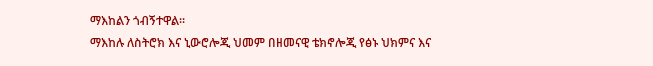ማእከልን ጎብኝተዋል፡፡
ማእከሉ ለስትሮክ እና ኒውሮሎጂ ህመም በዘመናዊ ቴክኖሎጂ የፅኑ ህክምና እና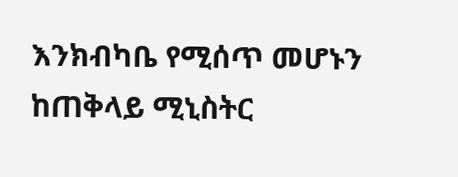እንክብካቤ የሚሰጥ መሆኑን ከጠቅላይ ሚኒስትር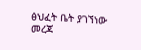ፅህፈት ቤት ያገኘነው መረጃ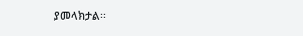ያመላክታል፡፡